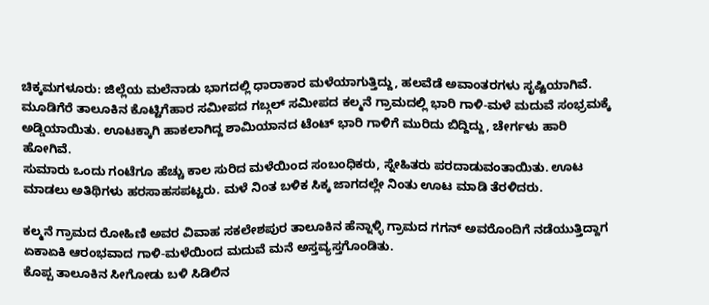ಚಿಕ್ಕಮಗಳೂರು: ಜಿಲ್ಲೆಯ ಮಲೆನಾಡು ಭಾಗದಲ್ಲಿ ಧಾರಾಕಾರ ಮಳೆಯಾಗುತ್ತಿದ್ದು, ಹಲವೆಡೆ ಅವಾಂತರಗಳು ಸೃಷ್ಟಿಯಾಗಿವೆ.
ಮೂಡಿಗೆರೆ ತಾಲೂಕಿನ ಕೊಟ್ಟಿಗೆಹಾರ ಸಮೀಪದ ಗಬ್ಗಲ್ ಸಮೀಪದ ಕಲ್ಮನೆ ಗ್ರಾಮದಲ್ಲಿ ಭಾರಿ ಗಾಳಿ-ಮಳೆ ಮದುವೆ ಸಂಭ್ರಮಕ್ಕೆ ಅಡ್ಡಿಯಾಯಿತು. ಊಟಕ್ಕಾಗಿ ಹಾಕಲಾಗಿದ್ದ ಶಾಮಿಯಾನದ ಟೆಂಟ್ ಭಾರಿ ಗಾಳಿಗೆ ಮುರಿದು ಬಿದ್ದಿದ್ದು, ಚೇರ್ಗಳು ಹಾರಿ ಹೋಗಿವೆ.
ಸುಮಾರು ಒಂದು ಗಂಟೆಗೂ ಹೆಚ್ಚು ಕಾಲ ಸುರಿದ ಮಳೆಯಿಂದ ಸಂಬಂಧಿಕರು, ಸ್ನೇಹಿತರು ಪರದಾಡುವಂತಾಯಿತು. ಊಟ ಮಾಡಲು ಅತಿಥಿಗಳು ಹರಸಾಹಸಪಟ್ಟರು. ಮಳೆ ನಿಂತ ಬಳಿಕ ಸಿಕ್ಕ ಜಾಗದಲ್ಲೇ ನಿಂತು ಊಟ ಮಾಡಿ ತೆರಳಿದರು.

ಕಲ್ಮನೆ ಗ್ರಾಮದ ರೋಹಿಣಿ ಅವರ ವಿವಾಹ ಸಕಲೇಶಪುರ ತಾಲೂಕಿನ ಹೆನ್ನಾಳ್ಳಿ ಗ್ರಾಮದ ಗಗನ್ ಅವರೊಂದಿಗೆ ನಡೆಯುತ್ತಿದ್ದಾಗ ಏಕಾಏಕಿ ಆರಂಭವಾದ ಗಾಳಿ-ಮಳೆಯಿಂದ ಮದುವೆ ಮನೆ ಅಸ್ತವ್ಯಸ್ತಗೊಂಡಿತು.
ಕೊಪ್ಪ ತಾಲೂಕಿನ ಸೀಗೋಡು ಬಳಿ ಸಿಡಿಲಿನ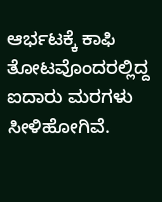ಆರ್ಭಟಕ್ಕೆ ಕಾಫಿ ತೋಟವೊಂದರಲ್ಲಿದ್ದ ಐದಾರು ಮರಗಳು ಸೀಳಿಹೋಗಿವೆ.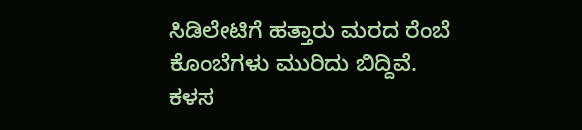ಸಿಡಿಲೇಟಿಗೆ ಹತ್ತಾರು ಮರದ ರೆಂಬೆ ಕೊಂಬೆಗಳು ಮುರಿದು ಬಿದ್ದಿವೆ.
ಕಳಸ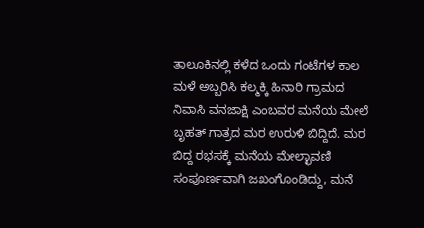ತಾಲೂಕಿನಲ್ಲಿ ಕಳೆದ ಒಂದು ಗಂಟೆಗಳ ಕಾಲ ಮಳೆ ಅಬ್ಬರಿಸಿ ಕಲ್ಮಕ್ಕಿ ಹಿನಾರಿ ಗ್ರಾಮದ ನಿವಾಸಿ ವನಜಾಕ್ಷಿ ಎಂಬವರ ಮನೆಯ ಮೇಲೆ ಬೃಹತ್ ಗಾತ್ರದ ಮರ ಉರುಳಿ ಬಿದ್ದಿದೆ. ಮರ ಬಿದ್ದ ರಭಸಕ್ಕೆ ಮನೆಯ ಮೇಲ್ಛಾವಣಿ ಸಂಪೂರ್ಣವಾಗಿ ಜಖಂಗೊಂಡಿದ್ದು, ಮನೆ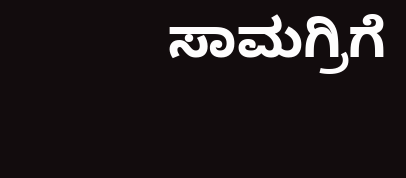ಸಾಮಗ್ರಿಗೆ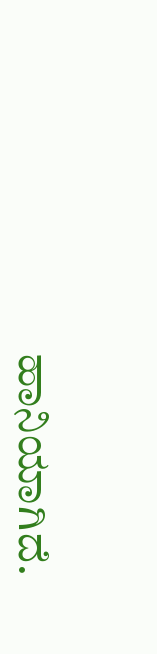ಹಾನಿಯಾಗಿದೆ.